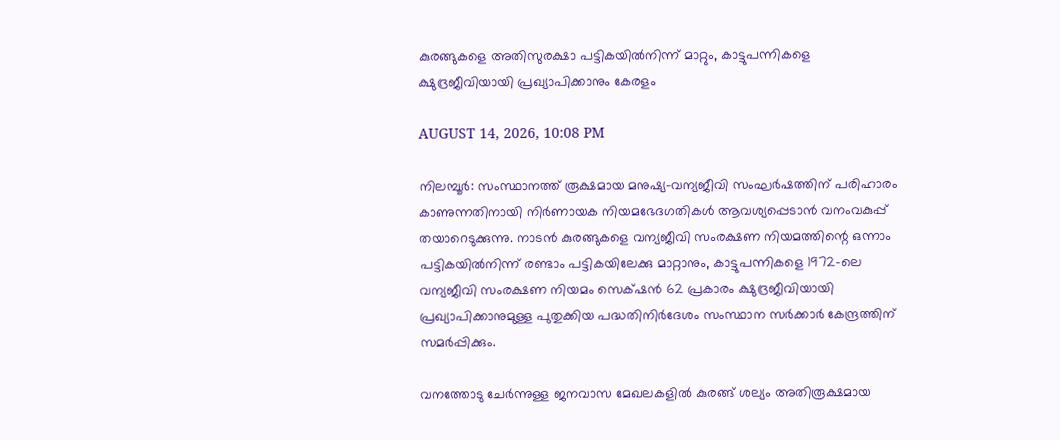കുരങ്ങുകളെ അതിസുരക്ഷാ പട്ടികയിൽനിന്ന് മാറ്റും, കാട്ടുപന്നികളെ ക്ഷുദ്രജീവിയായി പ്രഖ്യാപിക്കാനും കേരളം

AUGUST 14, 2026, 10:08 PM

നിലമ്പൂർ: സംസ്ഥാനത്ത് രൂക്ഷമായ മനുഷ്യ-വന്യജീവി സംഘർഷത്തിന് പരിഹാരം കാണുന്നതിനായി നിർണായക നിയമഭേദഗതികൾ ആവശ്യപ്പെടാൻ വനംവകുപ്പ് തയാറെടുക്കുന്നു. നാടൻ കുരങ്ങുകളെ വന്യജീവി സംരക്ഷണ നിയമത്തിന്റെ ഒന്നാം പട്ടികയിൽനിന്ന് രണ്ടാം പട്ടികയിലേക്കു മാറ്റാനും, കാട്ടുപന്നികളെ 1972-ലെ വന്യജീവി സംരക്ഷണ നിയമം സെക്‌ഷൻ 62 പ്രകാരം ക്ഷുദ്രജീവിയായി പ്രഖ്യാപിക്കാനുമുള്ള പുതുക്കിയ പദ്ധതിനിർദേശം സംസ്ഥാന സർക്കാർ കേന്ദ്രത്തിന് സമർപ്പിക്കും.

വനത്തോടു ചേർന്നുള്ള ജനവാസ മേഖലകളിൽ കുരങ്ങ് ശല്യം അതിരൂക്ഷമായ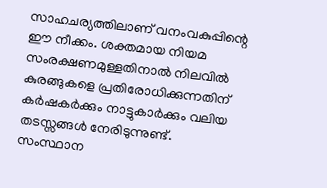സാഹചര്യത്തിലാണ് വനംവകുപ്പിന്റെ ഈ നീക്കം. ശക്തമായ നിയമ സംരക്ഷണമുള്ളതിനാൽ നിലവിൽ കുരങ്ങുകളെ പ്രതിരോധിക്കുന്നതിന് കർഷകർക്കും നാട്ടുകാർക്കും വലിയ തടസ്സങ്ങൾ നേരിടുന്നുണ്ട്. സംസ്ഥാന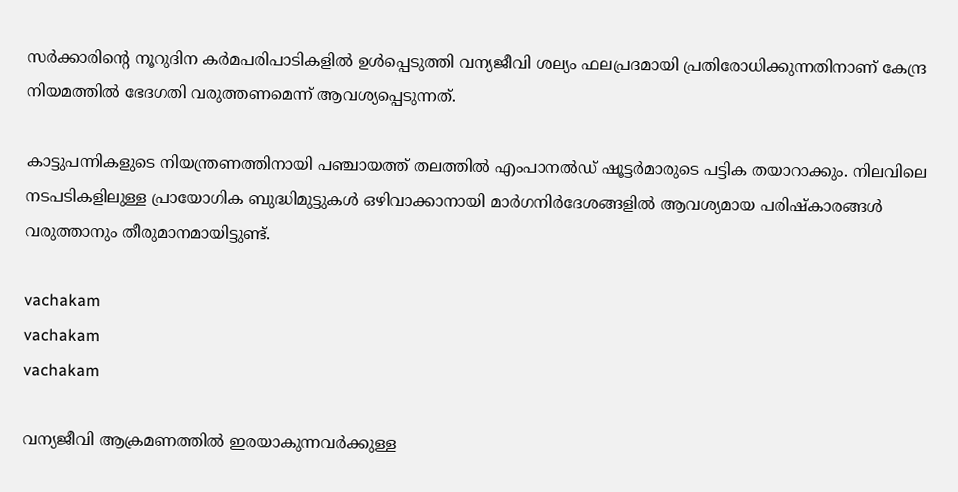സർക്കാരിന്റെ നൂറുദിന കർമപരിപാടികളിൽ ഉൾപ്പെടുത്തി വന്യജീവി ശല്യം ഫലപ്രദമായി പ്രതിരോധിക്കുന്നതിനാണ് കേന്ദ്ര നിയമത്തിൽ ഭേദഗതി വരുത്തണമെന്ന് ആവശ്യപ്പെടുന്നത്.

കാട്ടുപന്നികളുടെ നിയന്ത്രണത്തിനായി പഞ്ചായത്ത് തലത്തിൽ എംപാനൽഡ് ഷൂട്ടർമാരുടെ പട്ടിക തയാറാക്കും. നിലവിലെ നടപടികളിലുള്ള പ്രായോഗിക ബുദ്ധിമുട്ടുകൾ ഒഴിവാക്കാനായി മാർഗനിർദേശങ്ങളിൽ ആവശ്യമായ പരിഷ്കാരങ്ങൾ വരുത്താനും തീരുമാനമായിട്ടുണ്ട്.

vachakam
vachakam
vachakam

വന്യജീവി ആക്രമണത്തിൽ ഇരയാകുന്നവർക്കുള്ള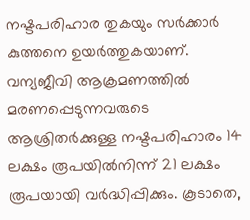നഷ്ടപരിഹാര തുകയും സർക്കാർ കുത്തനെ ഉയർത്തുകയാണ്. വന്യജീവി ആക്രമണത്തിൽ മരണപ്പെടുന്നവരുടെ ആശ്രിതർക്കുള്ള നഷ്ടപരിഹാരം 14 ലക്ഷം രൂപയിൽനിന്ന് 21 ലക്ഷം രൂപയായി വർദ്ധിപ്പിക്കും. കൂടാതെ,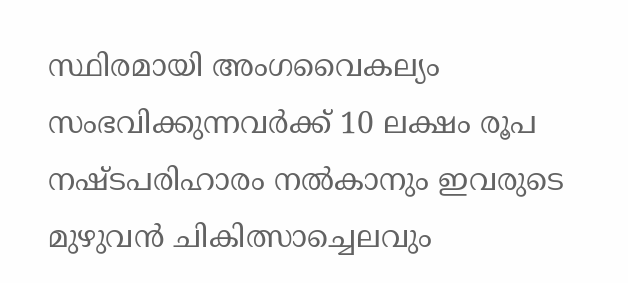സ്ഥിരമായി അംഗവൈകല്യം സംഭവിക്കുന്നവർക്ക് 10 ലക്ഷം രൂപ നഷ്ടപരിഹാരം നൽകാനും ഇവരുടെ മുഴുവൻ ചികിത്സാച്ചെലവും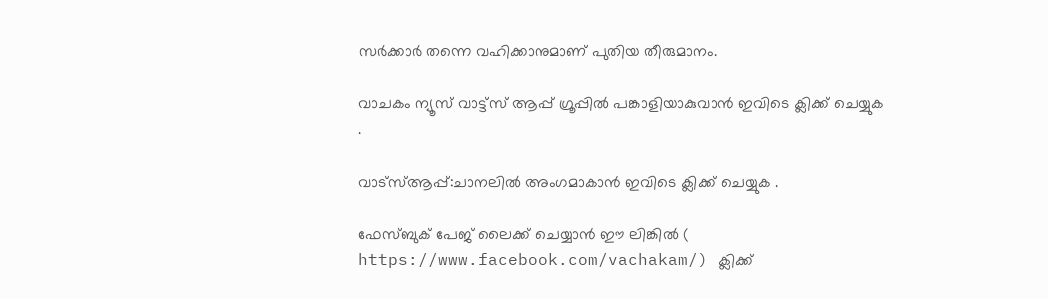സർക്കാർ തന്നെ വഹിക്കാനുമാണ് പുതിയ തീരുമാനം.

വാചകം ന്യൂസ് വാട്ട്സ് ആപ്പ് ഗ്രൂപ്പിൽ പങ്കാളിയാകുവാൻ ഇവിടെ ക്ലിക്ക് ചെയ്യുക .

വാട്സ്ആപ്പ്:ചാനലിൽ അംഗമാകാൻ ഇവിടെ ക്ലിക്ക് ചെയ്യുക .

ഫേസ്ബുക് പേജ് ലൈക്ക് ചെയ്യാൻ ഈ ലിങ്കിൽ (
https://www.facebook.com/vachakam/) ക്ലിക്ക്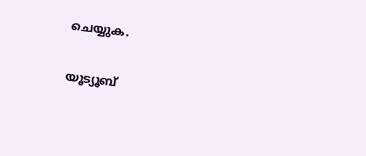ചെയ്യുക.

യൂട്യൂബ്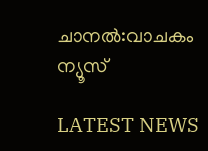ചാനൽ:വാചകം ന്യൂസ്

LATEST NEWS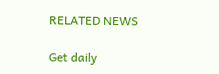RELATED NEWS

Get daily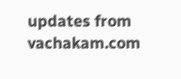updates from vachakam.com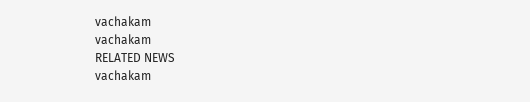vachakam
vachakam
RELATED NEWS
vachakam